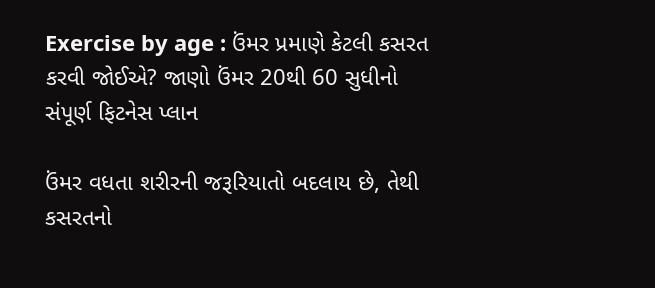Exercise by age : ઉંમર પ્રમાણે કેટલી કસરત કરવી જોઈએ? જાણો ઉંમર 20થી 60 સુધીનો સંપૂર્ણ ફિટનેસ પ્લાન

ઉંમર વધતા શરીરની જરૂરિયાતો બદલાય છે, તેથી કસરતનો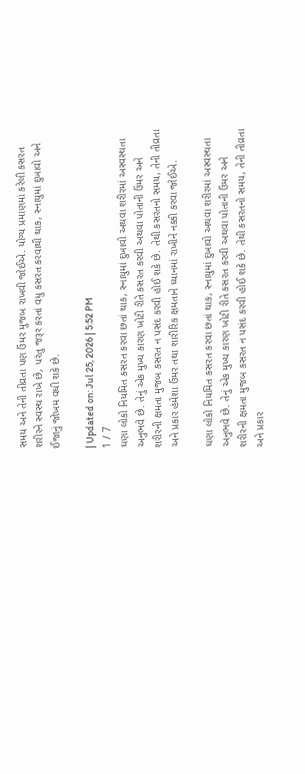સમય અને તેની તીવ્રતા પણ ઉંમર મુજબ રાખવી જોઈએ. યોગ્ય પ્રમાણમાં કરેલી કસરત શરીરને સ્વસ્થ રાખે છે, પરંતુ જરૂર કરતાં વધુ કસરત કરવાથી થાક, સ્નાયુમાં દુખાવો અને ઈજાનું જોખમ વધી શકે છે.

| Updated on: Jul 25, 2026 | 5:52 PM
1 / 7
ઘણા લોકો નિયમિત કસરત કરવા છતાં થાક, સ્નાયુમાં દુખાવો અથવા શરીરમાં અસ્વસ્થતા અનુભવે છે. તેનું એક મુખ્ય કારણ ખોટી રીતે કસરત કરવી અથવા પોતાની ઉંમર અને શરીરની ક્ષમતા મુજબ કસરત ન પસંદ કરવી હોઈ શકે છે. તેથી કસરતનો સમય, તેની તીવ્રતા અને પ્રકાર હંમેશા ઉંમર તથા શારીરિક ક્ષમતાને ધ્યાનમાં રાખીને નક્કી કરવા જોઈએ.

ઘણા લોકો નિયમિત કસરત કરવા છતાં થાક, સ્નાયુમાં દુખાવો અથવા શરીરમાં અસ્વસ્થતા અનુભવે છે. તેનું એક મુખ્ય કારણ ખોટી રીતે કસરત કરવી અથવા પોતાની ઉંમર અને શરીરની ક્ષમતા મુજબ કસરત ન પસંદ કરવી હોઈ શકે છે. તેથી કસરતનો સમય, તેની તીવ્રતા અને પ્રકાર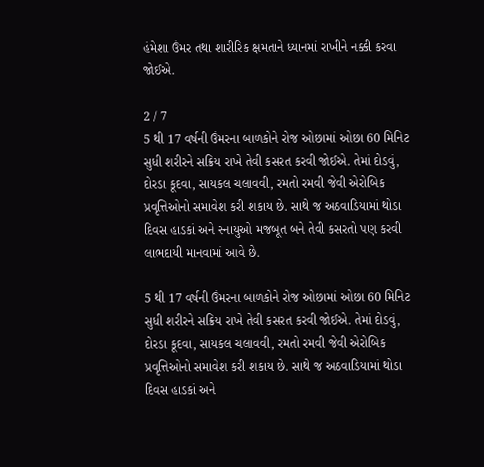હંમેશા ઉંમર તથા શારીરિક ક્ષમતાને ધ્યાનમાં રાખીને નક્કી કરવા જોઈએ.

2 / 7
5 થી 17 વર્ષની ઉંમરના બાળકોને રોજ ઓછામાં ઓછા 60 મિનિટ સુધી શરીરને સક્રિય રાખે તેવી કસરત કરવી જોઈએ. તેમાં દોડવું, દોરડા કૂદવા, સાયકલ ચલાવવી, રમતો રમવી જેવી એરોબિક પ્રવૃત્તિઓનો સમાવેશ કરી શકાય છે. સાથે જ અઠવાડિયામાં થોડા દિવસ હાડકાં અને સ્નાયુઓ મજબૂત બને તેવી કસરતો પણ કરવી લાભદાયી માનવામાં આવે છે.

5 થી 17 વર્ષની ઉંમરના બાળકોને રોજ ઓછામાં ઓછા 60 મિનિટ સુધી શરીરને સક્રિય રાખે તેવી કસરત કરવી જોઈએ. તેમાં દોડવું, દોરડા કૂદવા, સાયકલ ચલાવવી, રમતો રમવી જેવી એરોબિક પ્રવૃત્તિઓનો સમાવેશ કરી શકાય છે. સાથે જ અઠવાડિયામાં થોડા દિવસ હાડકાં અને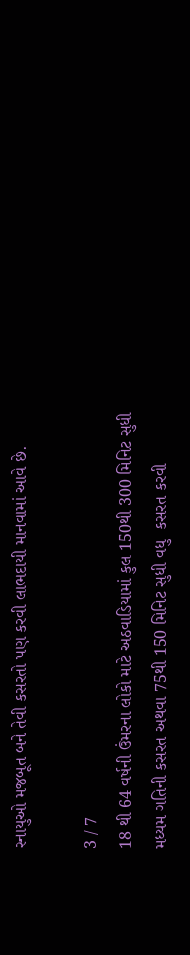સ્નાયુઓ મજબૂત બને તેવી કસરતો પણ કરવી લાભદાયી માનવામાં આવે છે.

3 / 7
18 થી 64 વર્ષની ઉંમરના લોકો માટે અઠવાડિયામાં કુલ 150થી 300 મિનિટ સુધી મધ્યમ ગતિની કસરત અથવા 75થી 150 મિનિટ સુધી વધુ  કસરત કરવી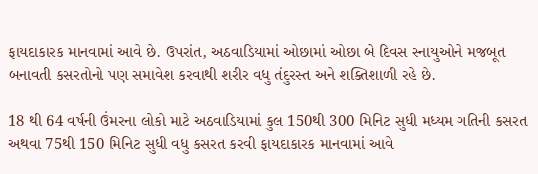ફાયદાકારક માનવામાં આવે છે. ઉપરાંત, અઠવાડિયામાં ઓછામાં ઓછા બે દિવસ સ્નાયુઓને મજબૂત બનાવતી કસરતોનો પણ સમાવેશ કરવાથી શરીર વધુ તંદુરસ્ત અને શક્તિશાળી રહે છે.

18 થી 64 વર્ષની ઉંમરના લોકો માટે અઠવાડિયામાં કુલ 150થી 300 મિનિટ સુધી મધ્યમ ગતિની કસરત અથવા 75થી 150 મિનિટ સુધી વધુ કસરત કરવી ફાયદાકારક માનવામાં આવે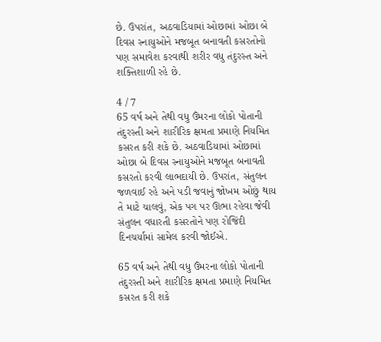છે. ઉપરાંત, અઠવાડિયામાં ઓછામાં ઓછા બે દિવસ સ્નાયુઓને મજબૂત બનાવતી કસરતોનો પણ સમાવેશ કરવાથી શરીર વધુ તંદુરસ્ત અને શક્તિશાળી રહે છે.

4 / 7
65 વર્ષ અને તેથી વધુ ઉંમરના લોકો પોતાની તંદુરસ્તી અને શારીરિક ક્ષમતા પ્રમાણે નિયમિત કસરત કરી શકે છે. અઠવાડિયામાં ઓછામાં ઓછા બે દિવસ સ્નાયુઓને મજબૂત બનાવતી કસરતો કરવી લાભદાયી છે. ઉપરાંત, સંતુલન જળવાઈ રહે અને પડી જવાનું જોખમ ઓછું થાય તે માટે ચાલવું, એક પગ પર ઊભા રહેવા જેવી સંતુલન વધારતી કસરતોને પણ રોજિંદી દિનચર્યામાં સામેલ કરવી જોઈએ.

65 વર્ષ અને તેથી વધુ ઉંમરના લોકો પોતાની તંદુરસ્તી અને શારીરિક ક્ષમતા પ્રમાણે નિયમિત કસરત કરી શકે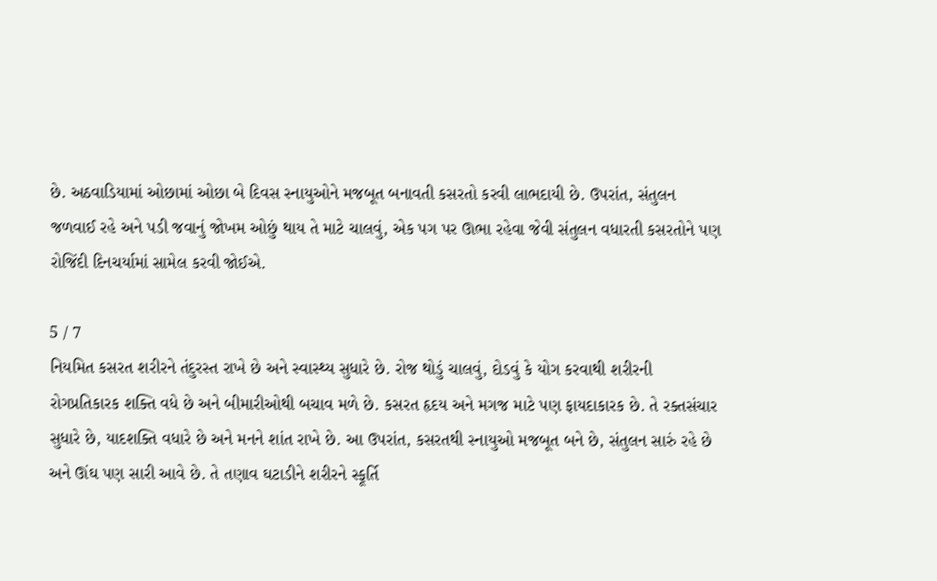છે. અઠવાડિયામાં ઓછામાં ઓછા બે દિવસ સ્નાયુઓને મજબૂત બનાવતી કસરતો કરવી લાભદાયી છે. ઉપરાંત, સંતુલન જળવાઈ રહે અને પડી જવાનું જોખમ ઓછું થાય તે માટે ચાલવું, એક પગ પર ઊભા રહેવા જેવી સંતુલન વધારતી કસરતોને પણ રોજિંદી દિનચર્યામાં સામેલ કરવી જોઈએ.

5 / 7
નિયમિત કસરત શરીરને તંદુરસ્ત રાખે છે અને સ્વાસ્થ્ય સુધારે છે. રોજ થોડું ચાલવું, દોડવું કે યોગ કરવાથી શરીરની રોગપ્રતિકારક શક્તિ વધે છે અને બીમારીઓથી બચાવ મળે છે. કસરત હૃદય અને મગજ માટે પણ ફાયદાકારક છે. તે રક્તસંચાર સુધારે છે, યાદશક્તિ વધારે છે અને મનને શાંત રાખે છે. આ ઉપરાંત, કસરતથી સ્નાયુઓ મજબૂત બને છે, સંતુલન સારું રહે છે અને ઊંઘ પણ સારી આવે છે. તે તણાવ ઘટાડીને શરીરને સ્ફૂર્તિ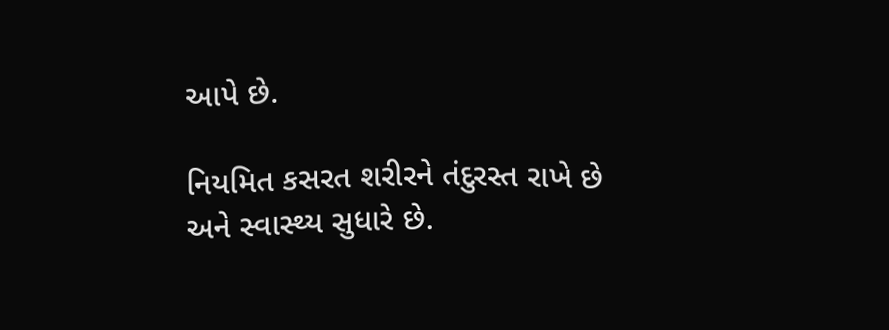આપે છે.

નિયમિત કસરત શરીરને તંદુરસ્ત રાખે છે અને સ્વાસ્થ્ય સુધારે છે.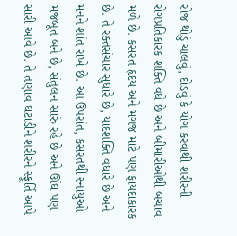રોજ થોડું ચાલવું, દોડવું કે યોગ કરવાથી શરીરની રોગપ્રતિકારક શક્તિ વધે છે અને બીમારીઓથી બચાવ મળે છે. કસરત હૃદય અને મગજ માટે પણ ફાયદાકારક છે. તે રક્તસંચાર સુધારે છે, યાદશક્તિ વધારે છે અને મનને શાંત રાખે છે. આ ઉપરાંત, કસરતથી સ્નાયુઓ મજબૂત બને છે, સંતુલન સારું રહે છે અને ઊંઘ પણ સારી આવે છે. તે તણાવ ઘટાડીને શરીરને સ્ફૂર્તિ આપે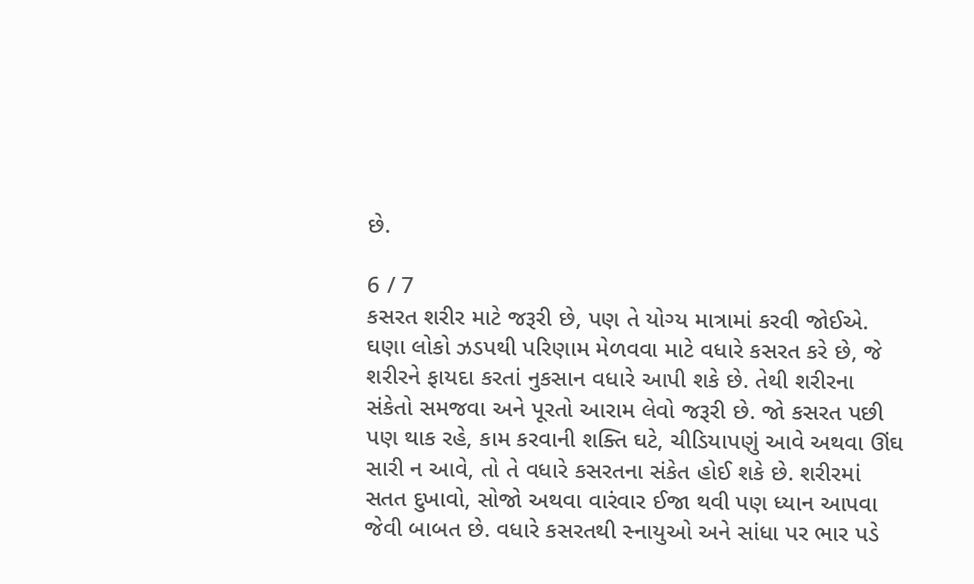છે.

6 / 7
કસરત શરીર માટે જરૂરી છે, પણ તે યોગ્ય માત્રામાં કરવી જોઈએ. ઘણા લોકો ઝડપથી પરિણામ મેળવવા માટે વધારે કસરત કરે છે, જે શરીરને ફાયદા કરતાં નુકસાન વધારે આપી શકે છે. તેથી શરીરના સંકેતો સમજવા અને પૂરતો આરામ લેવો જરૂરી છે. જો કસરત પછી પણ થાક રહે, કામ કરવાની શક્તિ ઘટે, ચીડિયાપણું આવે અથવા ઊંઘ સારી ન આવે, તો તે વધારે કસરતના સંકેત હોઈ શકે છે. શરીરમાં સતત દુખાવો, સોજો અથવા વારંવાર ઈજા થવી પણ ધ્યાન આપવા જેવી બાબત છે. વધારે કસરતથી સ્નાયુઓ અને સાંધા પર ભાર પડે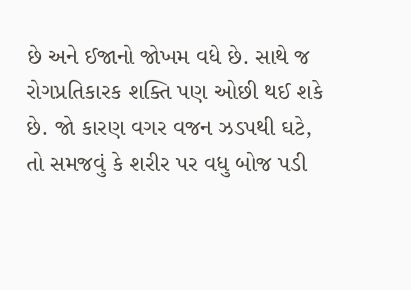છે અને ઈજાનો જોખમ વધે છે. સાથે જ રોગપ્રતિકારક શક્તિ પણ ઓછી થઈ શકે છે. જો કારણ વગર વજન ઝડપથી ઘટે, તો સમજવું કે શરીર પર વધુ બોજ પડી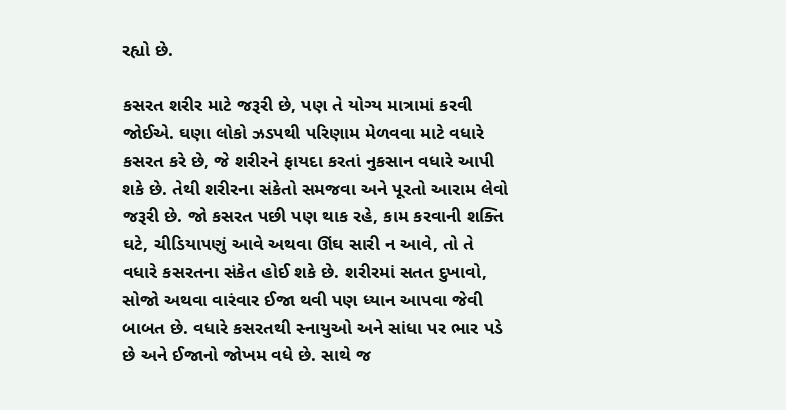રહ્યો છે.

કસરત શરીર માટે જરૂરી છે, પણ તે યોગ્ય માત્રામાં કરવી જોઈએ. ઘણા લોકો ઝડપથી પરિણામ મેળવવા માટે વધારે કસરત કરે છે, જે શરીરને ફાયદા કરતાં નુકસાન વધારે આપી શકે છે. તેથી શરીરના સંકેતો સમજવા અને પૂરતો આરામ લેવો જરૂરી છે. જો કસરત પછી પણ થાક રહે, કામ કરવાની શક્તિ ઘટે, ચીડિયાપણું આવે અથવા ઊંઘ સારી ન આવે, તો તે વધારે કસરતના સંકેત હોઈ શકે છે. શરીરમાં સતત દુખાવો, સોજો અથવા વારંવાર ઈજા થવી પણ ધ્યાન આપવા જેવી બાબત છે. વધારે કસરતથી સ્નાયુઓ અને સાંધા પર ભાર પડે છે અને ઈજાનો જોખમ વધે છે. સાથે જ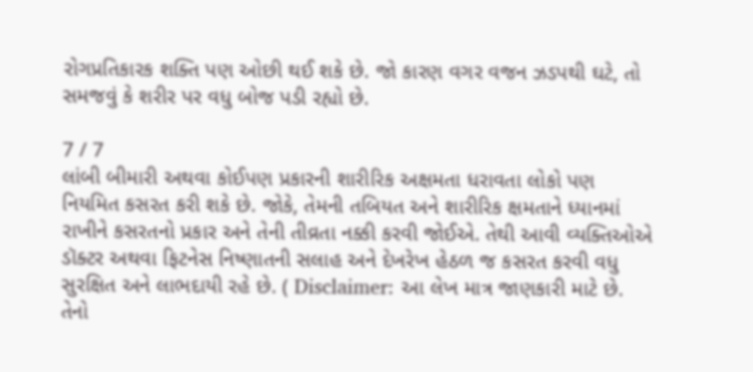રોગપ્રતિકારક શક્તિ પણ ઓછી થઈ શકે છે. જો કારણ વગર વજન ઝડપથી ઘટે, તો સમજવું કે શરીર પર વધુ બોજ પડી રહ્યો છે.

7 / 7
લાંબી બીમારી અથવા કોઈપણ પ્રકારની શારીરિક અક્ષમતા ધરાવતા લોકો પણ નિયમિત કસરત કરી શકે છે. જોકે, તેમની તબિયત અને શારીરિક ક્ષમતાને ધ્યાનમાં રાખીને કસરતનો પ્રકાર અને તેની તીવ્રતા નક્કી કરવી જોઈએ. તેથી આવી વ્યક્તિઓએ ડૉક્ટર અથવા ફિટનેસ નિષ્ણાતની સલાહ અને દેખરેખ હેઠળ જ કસરત કરવી વધુ સુરક્ષિત અને લાભદાયી રહે છે. ( Disclaimer: આ લેખ માત્ર જાણકારી માટે છે. તેનો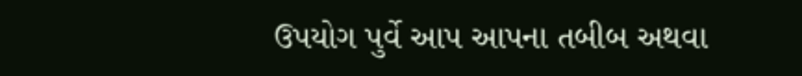ઉપયોગ પુર્વે આપ આપના તબીબ અથવા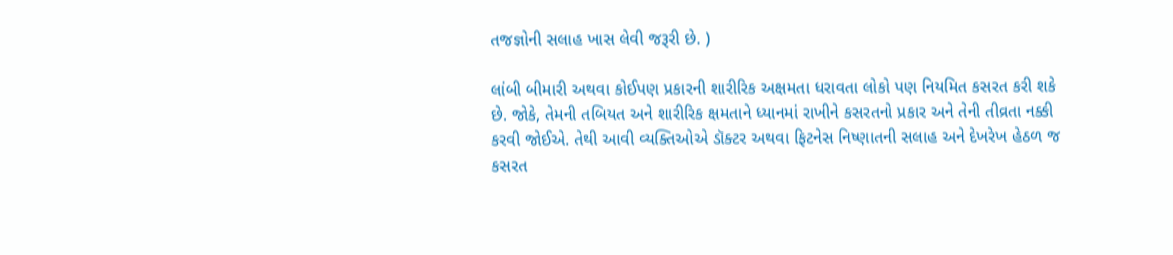તજજ્ઞોની સલાહ ખાસ લેવી જરૂરી છે. )

લાંબી બીમારી અથવા કોઈપણ પ્રકારની શારીરિક અક્ષમતા ધરાવતા લોકો પણ નિયમિત કસરત કરી શકે છે. જોકે, તેમની તબિયત અને શારીરિક ક્ષમતાને ધ્યાનમાં રાખીને કસરતનો પ્રકાર અને તેની તીવ્રતા નક્કી કરવી જોઈએ. તેથી આવી વ્યક્તિઓએ ડૉક્ટર અથવા ફિટનેસ નિષ્ણાતની સલાહ અને દેખરેખ હેઠળ જ કસરત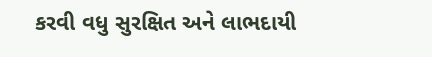કરવી વધુ સુરક્ષિત અને લાભદાયી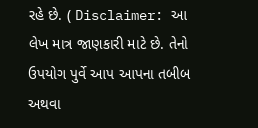રહે છે. ( Disclaimer: આ લેખ માત્ર જાણકારી માટે છે. તેનો ઉપયોગ પુર્વે આપ આપના તબીબ અથવા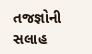તજજ્ઞોની સલાહ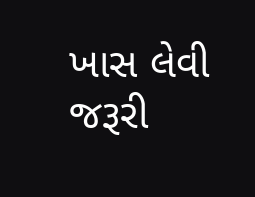ખાસ લેવી જરૂરી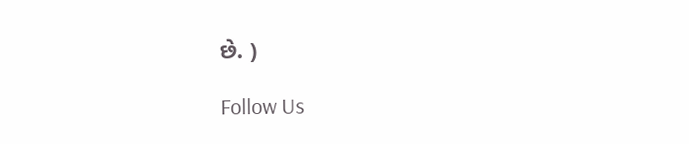છે. )

Follow Us